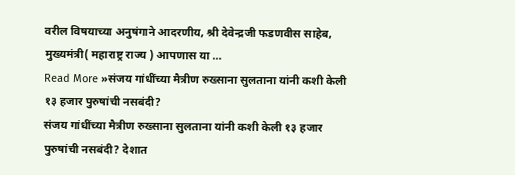वरील विषयाच्या अनुषंगाने आदरणीय, श्री देवेन्द्रजी फडणवीस साहेब, मुख्यमंत्री( महाराष्ट्र राज्य ) आपणास या …
Read More »संजय गांधींच्या मैत्रीण रुख्साना सुलताना यांनी कशी केली १३ हजार पुरुषांची नसबंदी?
संजय गांधींच्या मैत्रीण रुख्साना सुलताना यांनी कशी केली १३ हजार पुरुषांची नसबंदी? देशात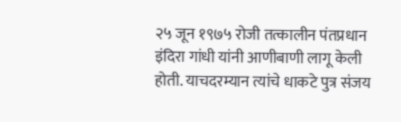२५ जून १९७५ रोजी तत्कालीन पंतप्रधान इंदिरा गांधी यांनी आणीबाणी लागू केली होती. याचदरम्यान त्यांचे धाकटे पुत्र संजय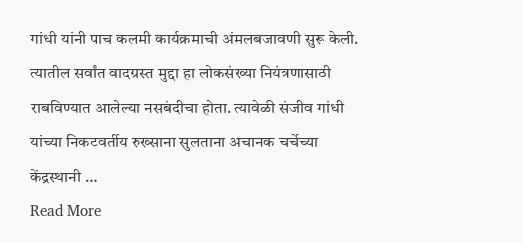गांधी यांनी पाच कलमी कार्यक्रमाची अंमलबजावणी सुरू केली. त्यातील सर्वांत वादग्रस्त मुद्दा हा लोकसंख्या नियंत्रणासाठी राबविण्यात आलेल्या नसबंदीचा होता. त्यावेळी संजीव गांधी यांच्या निकटवर्तीय रुख्साना सुलताना अचानक चर्चेच्या केंद्रस्थानी …
Read More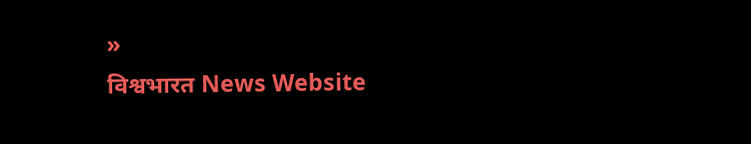»
विश्वभारत News Website